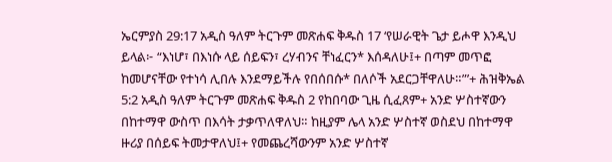ኤርምያስ 29:17 አዲስ ዓለም ትርጉም መጽሐፍ ቅዱስ 17 ‘የሠራዊት ጌታ ይሖዋ እንዲህ ይላል፦ “እነሆ፣ በእነሱ ላይ ሰይፍን፣ ረሃብንና ቸነፈርን* እሰዳለሁ፤+ በጣም መጥፎ ከመሆናቸው የተነሳ ሊበሉ እንደማይችሉ የበሰበሱ* በለሶች አደርጋቸዋለሁ።”’+ ሕዝቅኤል 5:2 አዲስ ዓለም ትርጉም መጽሐፍ ቅዱስ 2 የከበባው ጊዜ ሲፈጸም+ አንድ ሦስተኛውን በከተማዋ ውስጥ በእሳት ታቃጥለዋለህ። ከዚያም ሌላ አንድ ሦስተኛ ወስደህ በከተማዋ ዙሪያ በሰይፍ ትመታዋለህ፤+ የመጨረሻውንም አንድ ሦስተኛ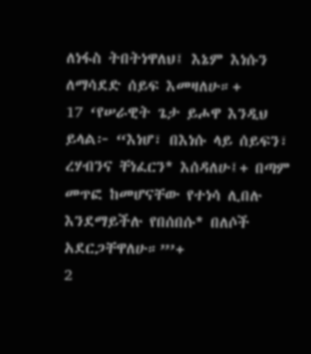ለነፋስ ትበትነዋለህ፤ እኔም እነሱን ለማሳደድ ሰይፍ እመዛለሁ።+
17 ‘የሠራዊት ጌታ ይሖዋ እንዲህ ይላል፦ “እነሆ፣ በእነሱ ላይ ሰይፍን፣ ረሃብንና ቸነፈርን* እሰዳለሁ፤+ በጣም መጥፎ ከመሆናቸው የተነሳ ሊበሉ እንደማይችሉ የበሰበሱ* በለሶች አደርጋቸዋለሁ።”’+
2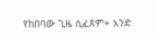የከበባው ጊዜ ሲፈጸም+ አንድ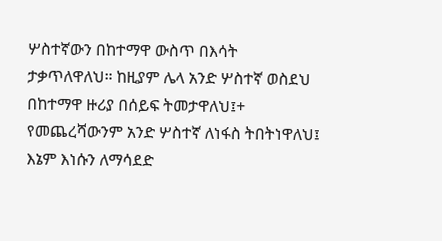ሦስተኛውን በከተማዋ ውስጥ በእሳት ታቃጥለዋለህ። ከዚያም ሌላ አንድ ሦስተኛ ወስደህ በከተማዋ ዙሪያ በሰይፍ ትመታዋለህ፤+ የመጨረሻውንም አንድ ሦስተኛ ለነፋስ ትበትነዋለህ፤ እኔም እነሱን ለማሳደድ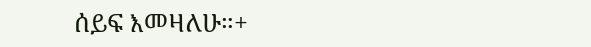ሰይፍ እመዛለሁ።+